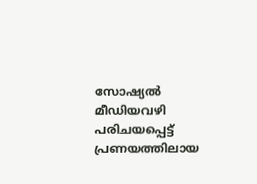സോഷ്യല്‍ മീഡിയവഴി പരിചയപ്പെട്ട് പ്രണയത്തിലായ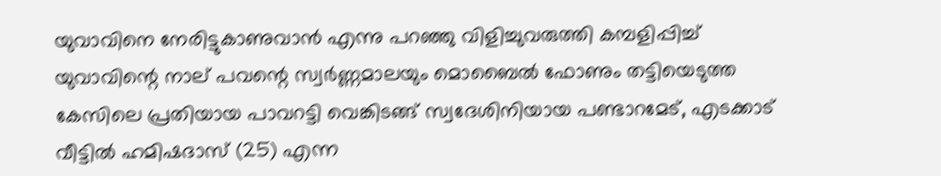യുവാവിനെ നേരിട്ടുകാണുവാന്‍ എന്നു പറഞ്ഞു വിളിച്ചുവരുത്തി കമ്പളിപ്പിച്ച്‌ യുവാവിന്റെ നാല് പവന്റെ സ്വര്‍ണ്ണമാലയും മൊബൈല്‍ ഫോണും തട്ടിയെടുത്ത കേസിലെ പ്രതിയായ പാവറട്ടി വെങ്കിടങ്ങ് സ്വദേശിനിയായ പണ്ടാറമേട്, എടക്കാട് വീട്ടില്‍ ഹമിഷദാസ് (25) എന്ന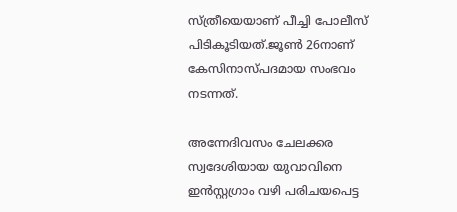സ്ത്രീയെയാണ് പീച്ചി പോലീസ് പിടികൂടിയത്.ജൂണ്‍ 26നാണ് കേസിനാസ്പദമായ സംഭവം നടന്നത്.

അന്നേദിവസം ചേലക്കര സ്വദേശിയായ യുവാവിനെ ഇന്‍സ്റ്റഗ്രാം വഴി പരിചയപെട്ട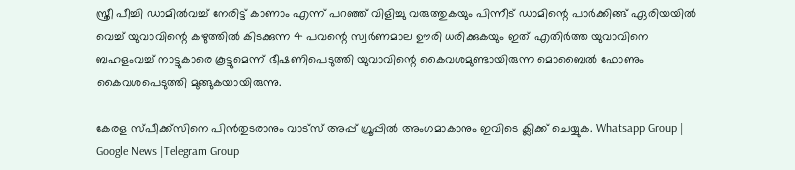സ്ത്രീ പീച്ചി ഡാമില്‍വച്ച്‌ നേരിട്ട് കാണാം എന്ന് പറഞ്ഞ് വിളിച്ചു വരുത്തുകയും പിന്നീട് ഡാമിന്റെ പാര്‍ക്കിങ്ങ് ഏരിയയില്‍ വെച്ച്‌ യുവാവിന്റെ കഴുത്തില്‍ കിടക്കുന്ന 4 പവന്റെ സ്വര്‍ണമാല ഊരി ധരിക്കുകയും ഇത് എതിര്‍ത്ത യുവാവിനെ ബഹളംവച്ച്‌ നാട്ടുകാരെ കൂട്ടുമെന്ന് ഭീഷണിപെടുത്തി യുവാവിന്റെ കൈവശമുണ്ടായിരുന്ന മൊബൈല്‍ ഫോണും കൈവശപെടുത്തി മുങ്ങുകയായിരുന്നു.

കേരള സ്പീക്ക്സിനെ പിൻതുടരാനും വാട്സ് അപ്പ് ഗ്രൂപ്പിൽ അംഗമാകാനും ഇവിടെ ക്ലിക്ക് ചെയ്യുക. Whatsapp Group | Google News |Telegram Group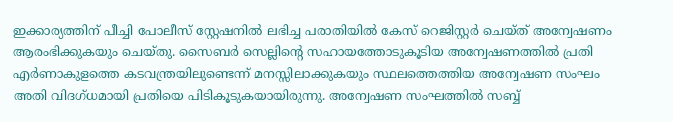ഇക്കാര്യത്തിന് പീച്ചി പോലീസ് സ്റ്റേഷനില്‍ ലഭിച്ച പരാതിയില്‍ കേസ് റെജിസ്റ്റര്‍ ചെയ്ത് അന്വേഷണം ആരംഭിക്കുകയും ചെയ്തു. സൈബര്‍ സെല്ലിന്റെ സഹായത്തോടുകൂടിയ അന്വേഷണത്തില്‍ പ്രതി എര്‍ണാകുളത്തെ കടവന്ത്രയിലുണ്ടെന്ന് മനസ്സിലാക്കുകയും സ്ഥലത്തെത്തിയ അന്വേഷണ സംഘം അതി വിദഗ്ധമായി പ്രതിയെ പിടികൂടുകയായിരുന്നു. അന്വേഷണ സംഘത്തില്‍ സബ്ബ്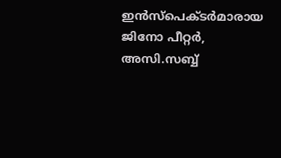ഇന്‍സ്‌പെക്ടര്‍മാരായ ജിനോ പീറ്റര്‍, അസി.സബ്ബ്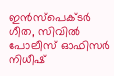ഇന്‍സ്‌പെക്ടര്‍ ഗീത, സിവില്‍ പോലീസ് ഓഫിസര്‍ നിധീഷ്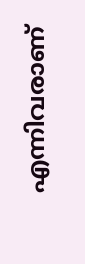എന്നിവരാണ്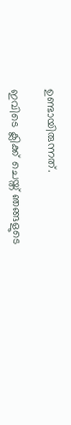ഉണ്ടായിരുന്നത്.

ഇവിടെ ക്ലിക്ക് ചെയ്ത് ഞങ്ങളുടെ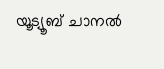യൂട്യൂബ് ചാനൽ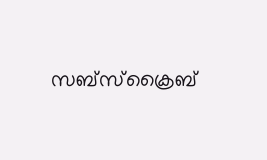സബ്സ്ക്രൈബ്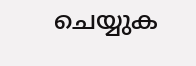ചെയ്യുക